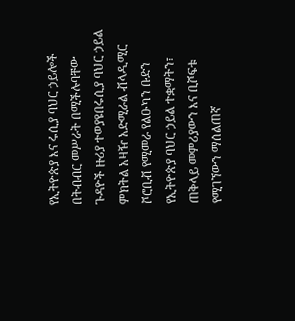የኢትዮጵያ እና ሩሲያ ባህር ኃይሎች በትብብር መሥራት በሚችሉባቸው ጉዳዮች ዙሪያ ተወያዩበሩሲያ ባህር ኃይል ምክትል አዛዥ አድሚራል ቭላዲሚር ቮሮቢቭ የሚመራ የልዑካን ቡድን የኢትዮጵያ ባህር ኃይል ተቋማትን፣ ጠቅላይ መምሪያውን እና ቢሾፍቱ የሚገኘውን ማሰልጠኛ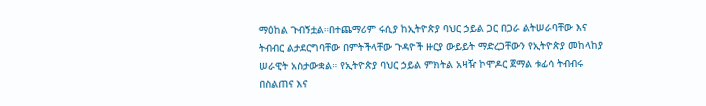ማዕከል ጉብኝቷል።በተጨማሪም ሩሲያ ከኢትዮጵያ ባህር ኃይል ጋር በጋራ ልትሠራባቸው እና ትብብር ልታደርግባቸው በምትችላቸው ጉዳዮች ዙርያ ውይይት ማድረጋቸውን የኢትዮጵያ መከላከያ ሠራዊት አስታውቋል። የኢትዮጵያ ባህር ኃይል ምክትል አዛዥ ኮሞዶር ጀማል ቱፊሳ ትብብሩ በስልጠና እና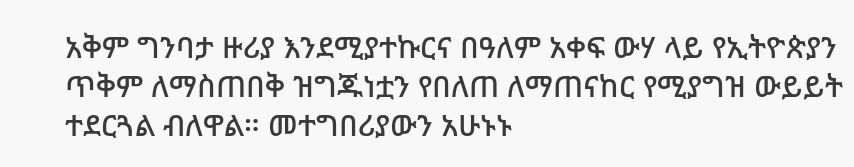አቅም ግንባታ ዙሪያ እንደሚያተኩርና በዓለም አቀፍ ውሃ ላይ የኢትዮጵያን ጥቅም ለማስጠበቅ ዝግጁነቷን የበለጠ ለማጠናከር የሚያግዝ ውይይት ተደርጓል ብለዋል። መተግበሪያውን አሁኑኑ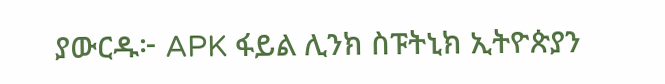ያውርዱ፦ APK ፋይል ሊንክ ስፑትኒክ ኢትዮጵያን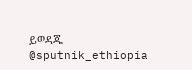ይወዳጁ @sputnik_ethiopia